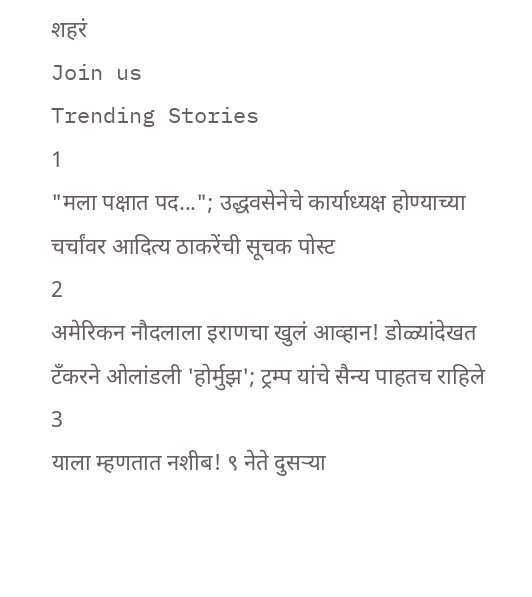शहरं
Join us
Trending Stories
1
"मला पक्षात पद..."; उद्धवसेनेचे कार्याध्यक्ष होण्याच्या चर्चांवर आदित्य ठाकरेंची सूचक पोस्ट
2
अमेरिकन नौदलाला इराणचा खुलं आव्हान! डोळ्यांदेखत टँकरने ओलांडली 'होर्मुझ'; ट्रम्प यांचे सैन्य पाहतच राहिले
3
याला म्हणतात नशीब! ९ नेते दुसऱ्या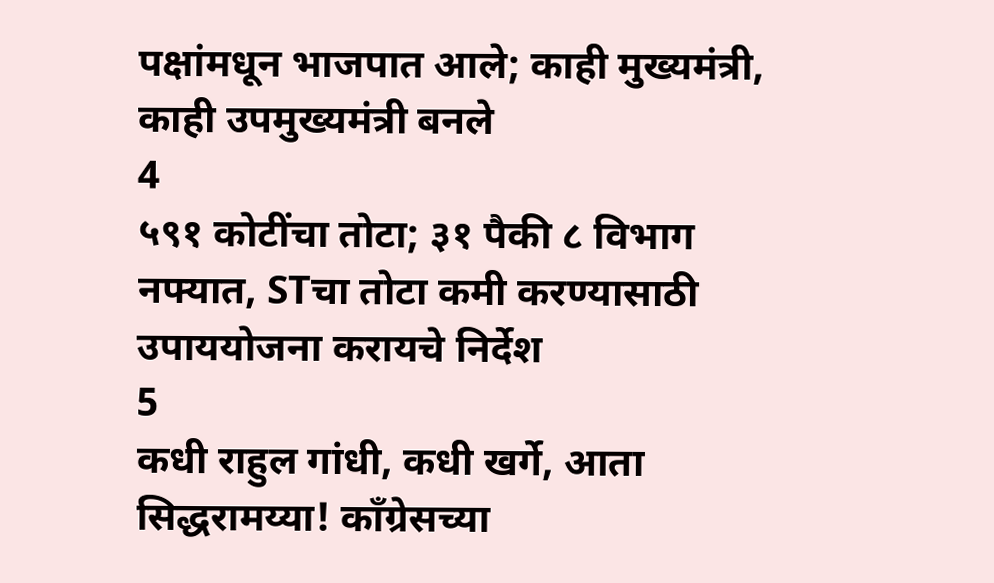पक्षांमधून भाजपात आले; काही मुख्यमंत्री, काही उपमुख्यमंत्री बनले
4
५९१ कोटींचा तोटा; ३१ पैकी ८ विभाग नफ्यात, STचा तोटा कमी करण्यासाठी उपाययोजना करायचे निर्देश
5
कधी राहुल गांधी, कधी खर्गे, आता सिद्धरामय्या! काँग्रेसच्या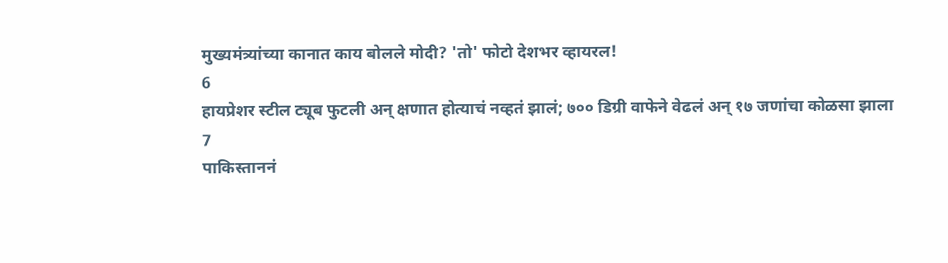मुख्यमंत्र्यांच्या कानात काय बोलले मोदी? 'तो' फोटो देशभर व्हायरल!
6
हायप्रेशर स्टील ट्यूब फुटली अन् क्षणात होत्याचं नव्हतं झालं; ७०० डिग्री वाफेने वेढलं अन् १७ जणांचा कोळसा झाला
7
पाकिस्ताननं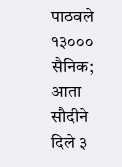पाठवले १३००० सैनिक; आता सौदीने दिले ३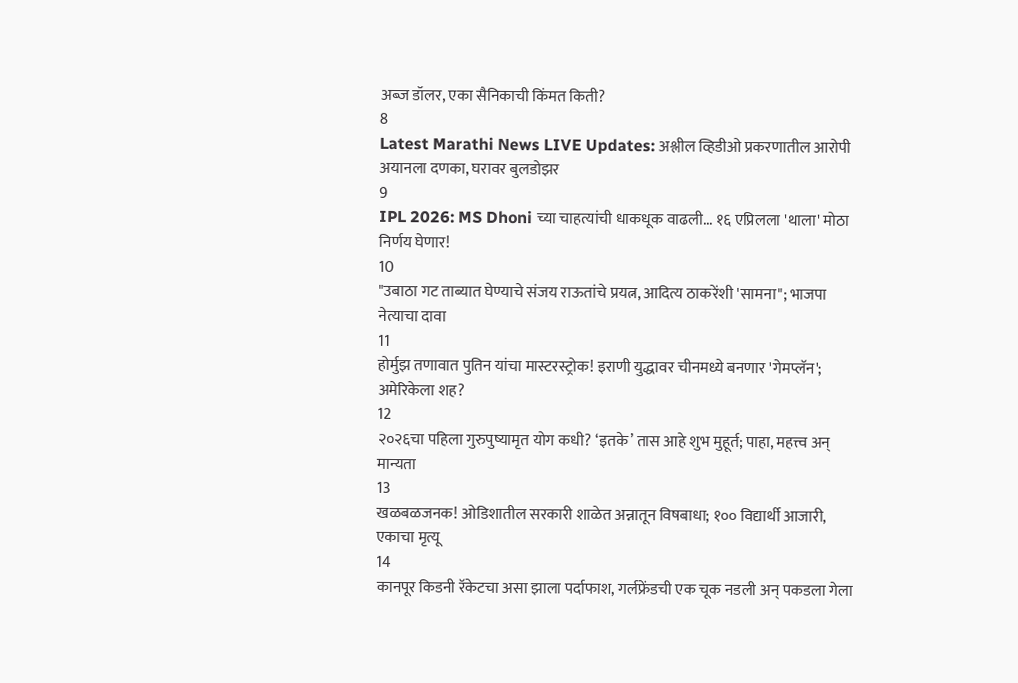अब्ज डॉलर, एका सैनिकाची किंमत किती?
8
Latest Marathi News LIVE Updates: अश्लील व्हिडीओ प्रकरणातील आरोपी अयानला दणका, घरावर बुलडोझर
9
IPL 2026: MS Dhoni च्या चाहत्यांची धाकधूक वाढली... १६ एप्रिलला 'थाला' मोठा निर्णय घेणार!
10
"उबाठा गट ताब्यात घेण्याचे संजय राऊतांचे प्रयत्न, आदित्य ठाकरेंशी 'सामना"; भाजपा नेत्याचा दावा
11
होर्मुझ तणावात पुतिन यांचा मास्टरस्ट्रोक! इराणी युद्धावर चीनमध्ये बनणार 'गेमप्लॅन'; अमेरिकेला शह?
12
२०२६चा पहिला गुरुपुष्यामृत योग कधी? ‘इतके’ तास आहे शुभ मुहूर्त; पाहा, महत्त्व अन् मान्यता
13
खळबळजनक! ओडिशातील सरकारी शाळेत अन्नातून विषबाधा; १०० विद्यार्थी आजारी, एकाचा मृत्यू
14
कानपूर किडनी रॅकेटचा असा झाला पर्दाफाश, गर्लफ्रेंडची एक चूक नडली अन् पकडला गेला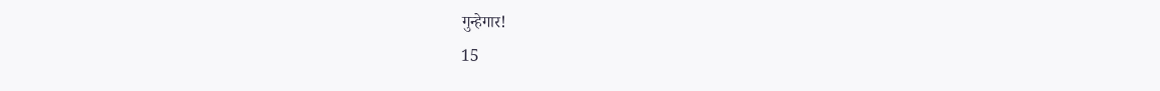गुन्हेगार!
15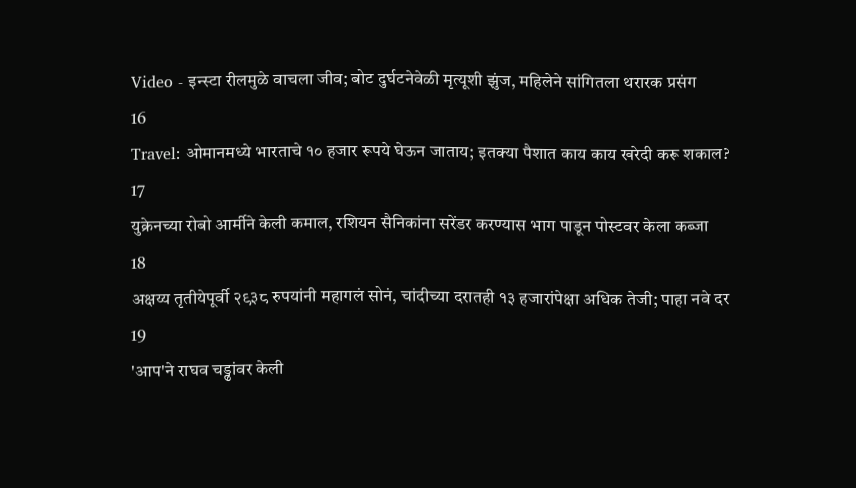Video - इन्स्टा रीलमुळे वाचला जीव; बोट दुर्घटनेवेळी मृत्यूशी झुंज, महिलेने सांगितला थरारक प्रसंग
16
Travel: ओमानमध्ये भारताचे १० हजार रूपये घेऊन जाताय; इतक्या पैशात काय काय खरेदी करू शकाल?
17
युक्रेनच्या रोबो आर्मीने केली कमाल, रशियन सैनिकांना सरेंडर करण्यास भाग पाडून पोस्टवर केला कब्जा
18
अक्षय्य तृतीयेपूर्वी २९३८ रुपयांनी महागलं सोनं, चांदीच्या दरातही १३ हजारांपेक्षा अधिक तेजी; पाहा नवे दर
19
'आप'ने राघव चड्ढांवर केली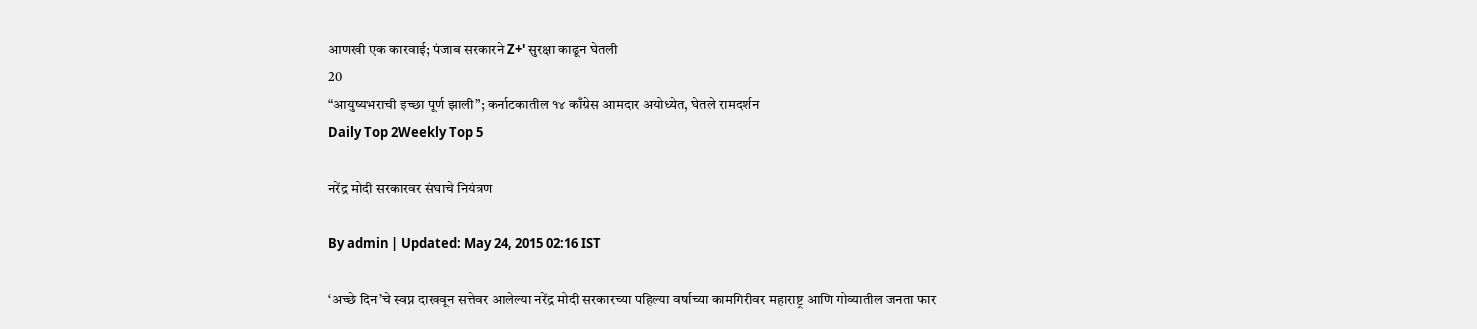आणखी एक कारवाई; पंजाब सरकारने Z+' सुरक्षा काढून घेतली
20
“आयुष्यभराची इच्छा पूर्ण झाली”; कर्नाटकातील १४ काँग्रेस आमदार अयोध्येत, घेतले रामदर्शन
Daily Top 2Weekly Top 5

नरेंद्र मोदी सरकारवर संघाचे नियंत्रण

By admin | Updated: May 24, 2015 02:16 IST

‘अच्छे दिन’चे स्वप्न दाखवून सत्तेवर आलेल्या नरेंद्र मोदी सरकारच्या पहिल्या वर्षाच्या कामगिरीवर महाराष्ट्र आणि गोव्यातील जनता फार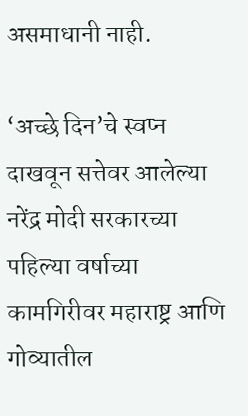असमाधानी नाही.

‘अच्छे दिन’चे स्वप्न दाखवून सत्तेवर आलेल्या नरेंद्र मोदी सरकारच्या पहिल्या वर्षाच्या कामगिरीवर महाराष्ट्र आणि गोव्यातील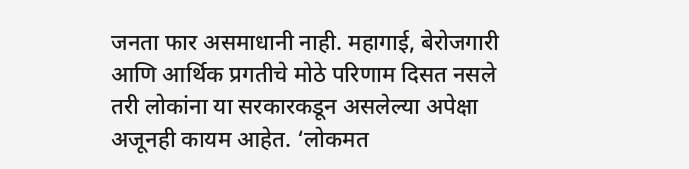जनता फार असमाधानी नाही. महागाई, बेरोजगारी आणि आर्थिक प्रगतीचे मोठे परिणाम दिसत नसले तरी लोकांना या सरकारकडून असलेल्या अपेक्षा अजूनही कायम आहेत. ‘लोकमत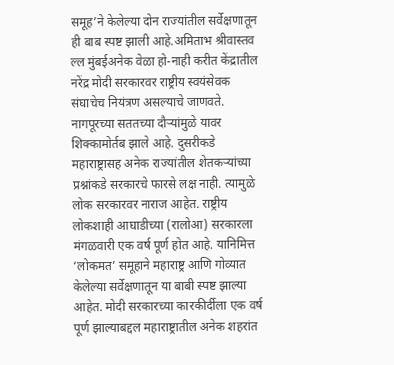समूह’ने केलेल्या दोन राज्यांतील सर्वेक्षणातून ही बाब स्पष्ट झाली आहे.अमिताभ श्रीवास्तव ल्ल मुंबईअनेक वेळा हो-नाही करीत केंद्रातील नरेंद्र मोदी सरकारवर राष्ट्रीय स्वयंसेवक संघाचेच नियंत्रण असल्याचे जाणवते. नागपूरच्या सततच्या दौऱ्यांमुळे यावर शिक्कामोर्तब झाले आहे. दुसरीकडे महाराष्ट्रासह अनेक राज्यांतील शेतकऱ्यांच्या प्रश्नांकडे सरकारचे फारसे लक्ष नाही. त्यामुळे लोक सरकारवर नाराज आहेत. राष्ट्रीय लोकशाही आघाडीच्या (रालोआ) सरकारला मंगळवारी एक वर्ष पूर्ण होत आहे. यानिमित्त ‘लोकमत’ समूहाने महाराष्ट्र आणि गोव्यात केलेल्या सर्वेक्षणातून या बाबी स्पष्ट झाल्या आहेत. मोदी सरकारच्या कारकीर्दीला एक वर्ष पूर्ण झाल्याबद्दल महाराष्ट्रातील अनेक शहरांत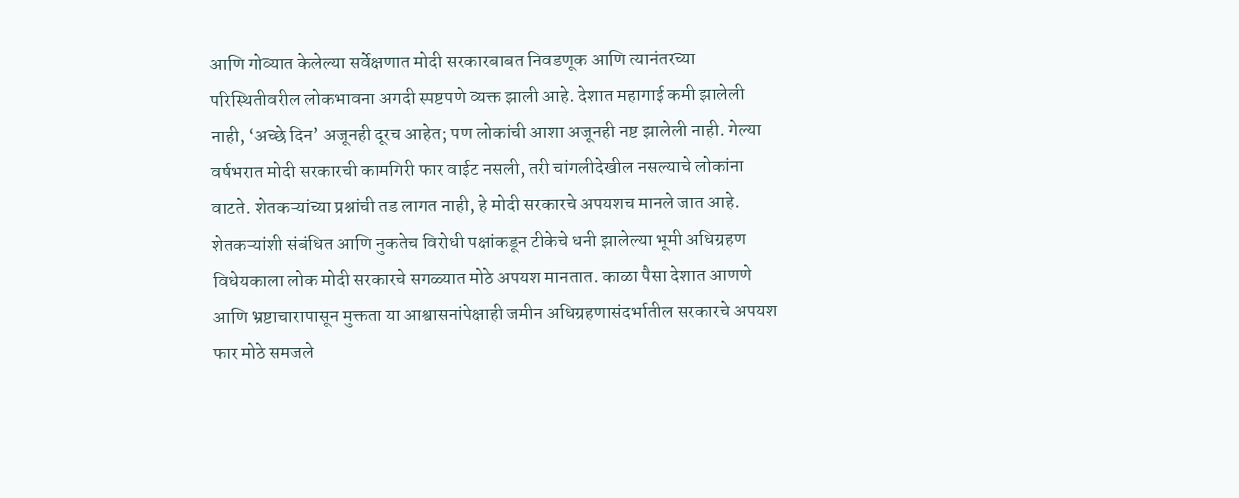आणि गोव्यात केलेल्या सर्वेक्षणात मोदी सरकारबाबत निवडणूक आणि त्यानंतरच्या परिस्थितीवरील लोकभावना अगदी स्पष्टपणे व्यक्त झाली आहे. देशात महागाई कमी झालेली नाही, ‘अच्छे दिन’ अजूनही दूरच आहेत; पण लोकांची आशा अजूनही नष्ट झालेली नाही. गेल्या वर्षभरात मोदी सरकारची कामगिरी फार वाईट नसली, तरी चांगलीदेखील नसल्याचे लोकांना वाटते. शेतकऱ्यांच्या प्रश्नांची तड लागत नाही, हे मोदी सरकारचे अपयशच मानले जात आहे. शेतकऱ्यांशी संबंधित आणि नुकतेच विरोधी पक्षांकडून टीकेचे धनी झालेल्या भूमी अधिग्रहण विधेयकाला लोक मोदी सरकारचे सगळ्यात मोठे अपयश मानतात. काळा पैसा देशात आणणे आणि भ्रष्टाचारापासून मुक्तता या आश्वासनांपेक्षाही जमीन अधिग्रहणासंदर्भातील सरकारचे अपयश फार मोठे समजले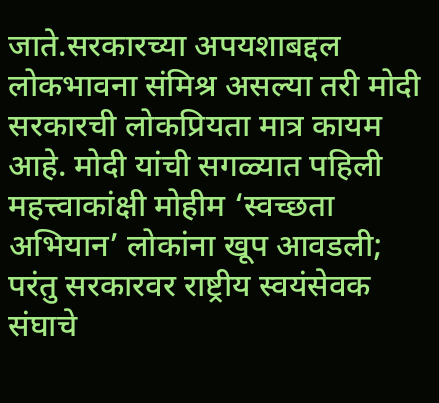जाते.सरकारच्या अपयशाबद्दल लोकभावना संमिश्र असल्या तरी मोदी सरकारची लोकप्रियता मात्र कायम आहे. मोदी यांची सगळ्यात पहिली महत्त्वाकांक्षी मोहीम ‘स्वच्छता अभियान’ लोकांना खूप आवडली; परंतु सरकारवर राष्ट्रीय स्वयंसेवक संघाचे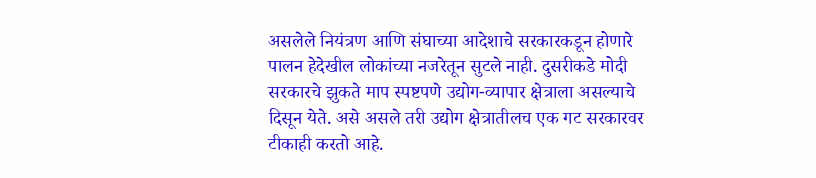असलेले नियंत्रण आणि संघाच्या आदेशाचे सरकारकडून होणारे पालन हेदेखील लोकांच्या नजरेतून सुटले नाही. दुसरीकडे मोदी सरकारचे झुकते माप स्पष्टपणे उद्योग-व्यापार क्षेत्राला असल्याचे दिसून येते. असे असले तरी उद्योग क्षेत्रातीलच एक गट सरकारवर टीकाही करतो आहे.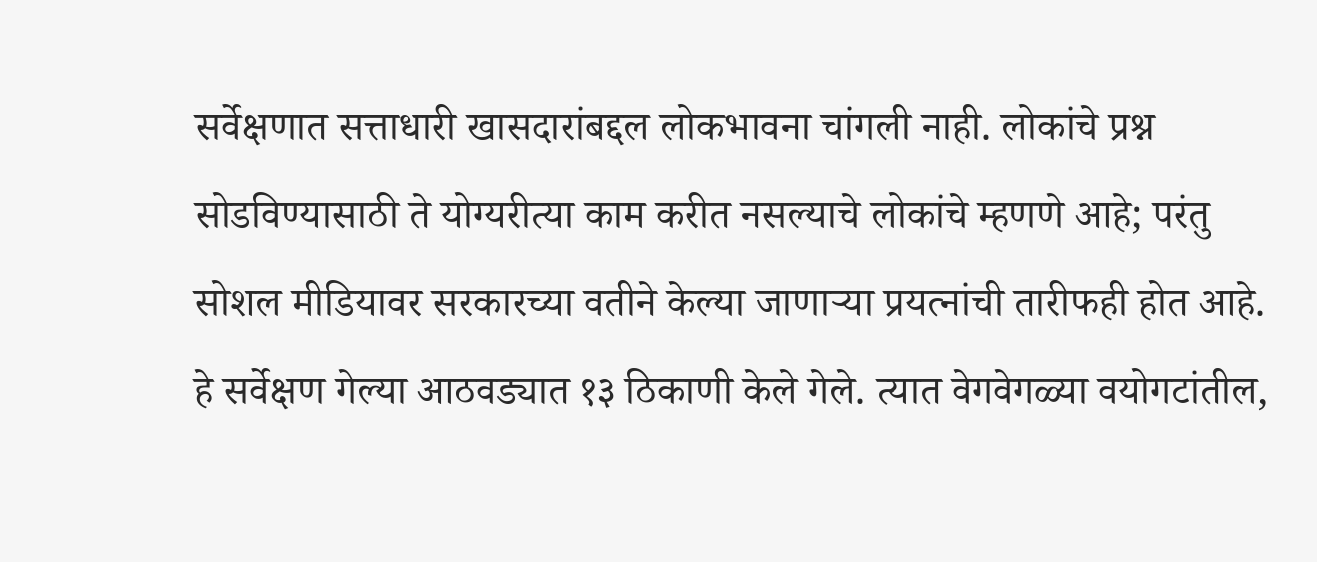सर्वेक्षणात सत्ताधारी खासदारांबद्दल लोकभावना चांगली नाही. लोकांचे प्रश्न सोडविण्यासाठी ते योग्यरीत्या काम करीत नसल्याचे लोकांचे म्हणणे आहे; परंतु सोशल मीडियावर सरकारच्या वतीने केल्या जाणाऱ्या प्रयत्नांची तारीफही होत आहे. हे सर्वेक्षण गेल्या आठवड्यात १३ ठिकाणी केले गेले. त्यात वेगवेगळ्या वयोगटांतील,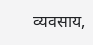व्यवसाय,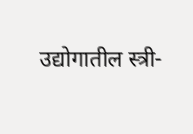उद्योगातील स्त्री-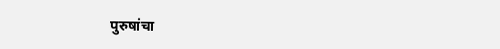पुरुषांचा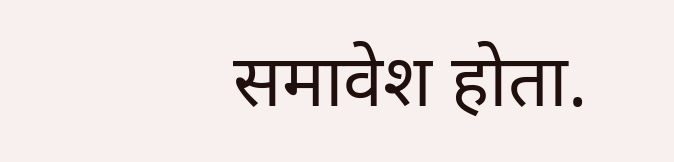समावेश होता.